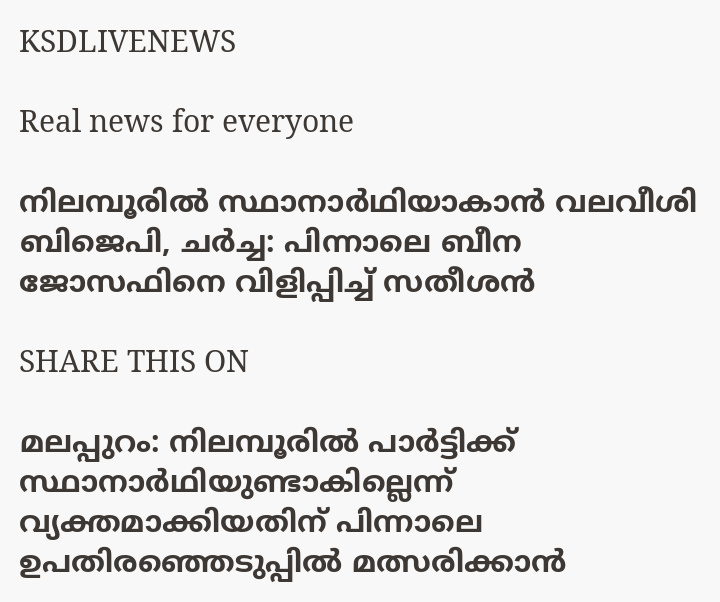KSDLIVENEWS

Real news for everyone

നിലമ്പൂരിൽ സ്ഥാനാർഥിയാകാൻ വലവീശി ബിജെപി, ചർച്ച: പിന്നാലെ ബീന ജോസഫിനെ വിളിപ്പിച്ച് സതീശൻ

SHARE THIS ON

മലപ്പുറം: നിലമ്പൂരില്‍ പാര്‍ട്ടിക്ക് സ്ഥാനാര്‍ഥിയുണ്ടാകില്ലെന്ന് വ്യക്തമാക്കിയതിന് പിന്നാലെ ഉപതിരഞ്ഞെടുപ്പില്‍ മത്സരിക്കാന്‍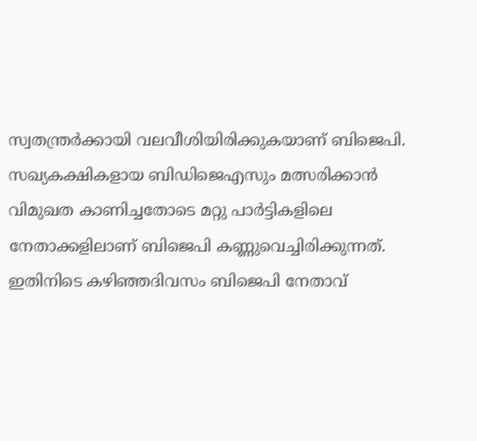സ്വതന്ത്രര്‍ക്കായി വലവീശിയിരിക്കുകയാണ് ബിജെപി. സഖ്യകക്ഷികളായ ബിഡിജെഎസും മത്സരിക്കാന്‍ വിമുഖത കാണിച്ചതോടെ മറ്റു പാര്‍ട്ടികളിലെ നേതാക്കളിലാണ് ബിജെപി കണ്ണുവെച്ചിരിക്കുന്നത്. ഇതിനിടെ കഴിഞ്ഞദിവസം ബിജെപി നേതാവ്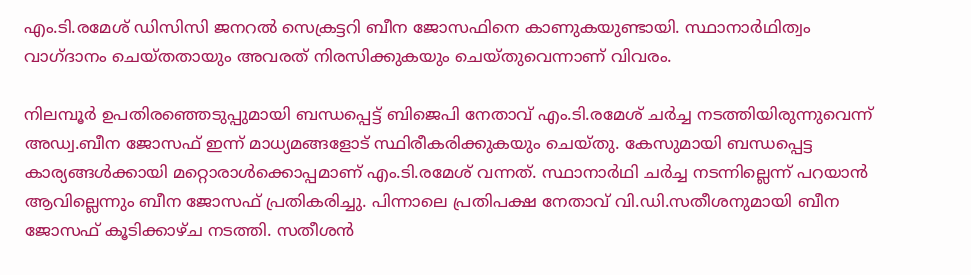എം.ടി.രമേശ് ഡിസിസി ജനറല്‍ സെക്രട്ടറി ബീന ജോസഫിനെ കാണുകയുണ്ടായി. സ്ഥാനാര്‍ഥിത്വം വാഗ്ദാനം ചെയ്തതായും അവരത് നിരസിക്കുകയും ചെയ്തുവെന്നാണ് വിവരം.

നിലമ്പൂര്‍ ഉപതിരഞ്ഞെടുപ്പുമായി ബന്ധപ്പെട്ട് ബിജെപി നേതാവ് എം.ടി.രമേശ് ചര്‍ച്ച നടത്തിയിരുന്നുവെന്ന് അഡ്വ.ബീന ജോസഫ് ഇന്ന് മാധ്യമങ്ങളോട് സ്ഥിരീകരിക്കുകയും ചെയ്തു. കേസുമായി ബന്ധപ്പെട്ട കാര്യങ്ങള്‍ക്കായി മറ്റൊരാള്‍ക്കൊപ്പമാണ് എം.ടി.രമേശ് വന്നത്. സ്ഥാനാര്‍ഥി ചര്‍ച്ച നടന്നില്ലെന്ന് പറയാന്‍ ആവില്ലെന്നും ബീന ജോസഫ് പ്രതികരിച്ചു. പിന്നാലെ പ്രതിപക്ഷ നേതാവ് വി.ഡി.സതീശനുമായി ബീന ജോസഫ് കൂടിക്കാഴ്ച നടത്തി. സതീശന്‍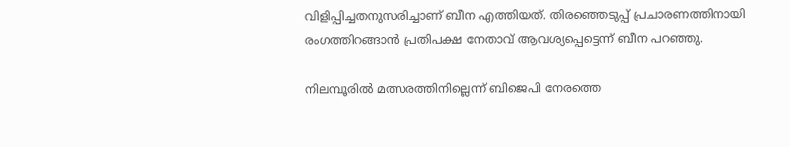വിളിപ്പിച്ചതനുസരിച്ചാണ് ബീന എത്തിയത്. തിരഞ്ഞെടുപ്പ് പ്രചാരണത്തിനായി രംഗത്തിറങ്ങാന്‍ പ്രതിപക്ഷ നേതാവ് ആവശ്യപ്പെട്ടെന്ന് ബീന പറഞ്ഞു.

നിലമ്പൂരില്‍ മത്സരത്തിനില്ലെന്ന് ബിജെപി നേരത്തെ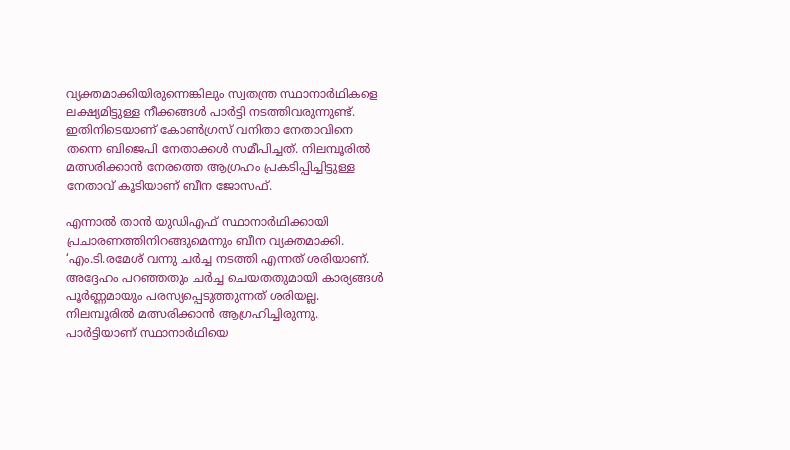വ്യക്തമാക്കിയിരുന്നെങ്കിലും സ്വതന്ത്ര സ്ഥാനാര്‍ഥികളെ ലക്ഷ്യമിട്ടുള്ള നീക്കങ്ങള്‍ പാര്‍ട്ടി നടത്തിവരുന്നുണ്ട്. ഇതിനിടെയാണ് കോണ്‍ഗ്രസ് വനിതാ നേതാവിനെ തന്നെ ബിജെപി നേതാക്കള്‍ സമീപിച്ചത്. നിലമ്പൂരില്‍ മത്സരിക്കാന്‍ നേരത്തെ ആഗ്രഹം പ്രകടിപ്പിച്ചിട്ടുള്ള നേതാവ് കൂടിയാണ് ബീന ജോസഫ്.

എന്നാല്‍ താന്‍ യുഡിഎഫ് സ്ഥാനാര്‍ഥിക്കായി പ്രചാരണത്തിനിറങ്ങുമെന്നും ബീന വ്യക്തമാക്കി. ‘എം.ടി.രമേശ് വന്നു ചര്‍ച്ച നടത്തി എന്നത് ശരിയാണ്. അദ്ദേഹം പറഞ്ഞതും ചര്‍ച്ച ചെയതതുമായി കാര്യങ്ങള്‍ പൂര്‍ണ്ണമായും പരസ്യപ്പെടുത്തുന്നത് ശരിയല്ല. നിലമ്പൂരില്‍ മത്സരിക്കാന്‍ ആഗ്രഹിച്ചിരുന്നു. പാര്‍ട്ടിയാണ് സ്ഥാനാര്‍ഥിയെ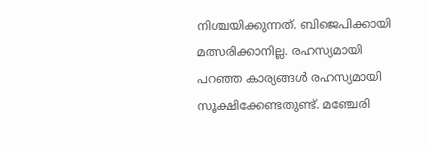നിശ്ചയിക്കുന്നത്. ബിജെപിക്കായി മത്സരിക്കാനില്ല. രഹസ്യമായി പറഞ്ഞ കാര്യങ്ങള്‍ രഹസ്യമായി സൂക്ഷിക്കേണ്ടതുണ്ട്. മഞ്ചേരി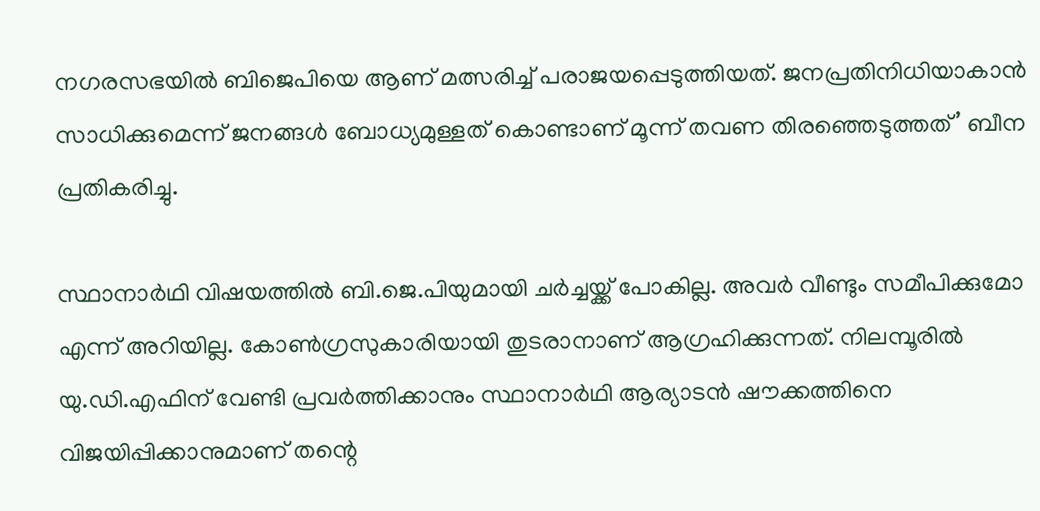നഗരസഭയില്‍ ബിജെപിയെ ആണ് മത്സരിച്ച് പരാജയപ്പെടുത്തിയത്. ജനപ്രതിനിധിയാകാന്‍ സാധിക്കുമെന്ന് ജനങ്ങള്‍ ബോധ്യമുള്ളത് കൊണ്ടാണ് മൂന്ന് തവണ തിരഞ്ഞെടുത്തത്’ ബീന പ്രതികരിച്ചു.

സ്ഥാനാര്‍ഥി വിഷയത്തില്‍ ബി.ജെ.പിയുമായി ചര്‍ച്ചയ്ക്ക് പോകില്ല. അവര്‍ വീണ്ടും സമീപിക്കുമോ എന്ന് അറിയില്ല. കോണ്‍ഗ്രസുകാരിയായി തുടരാനാണ് ആഗ്രഹിക്കുന്നത്. നിലമ്പൂരില്‍ യു.ഡി.എഫിന് വേണ്ടി പ്രവര്‍ത്തിക്കാനും സ്ഥാനാര്‍ഥി ആര്യാടന്‍ ഷൗക്കത്തിനെ വിജയിപ്പിക്കാനുമാണ് തന്റെ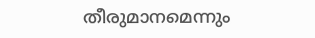തീരുമാനമെന്നും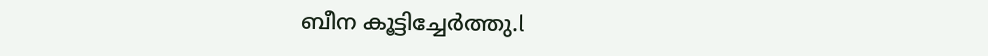ബീന കൂട്ടിച്ചേര്‍ത്തു.l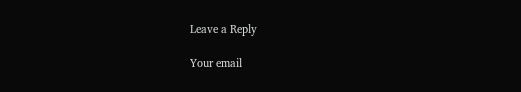Leave a Reply

Your email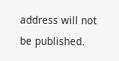address will not be published.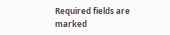Required fields are marked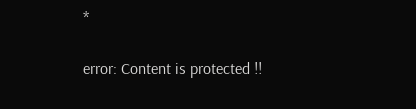*

error: Content is protected !!